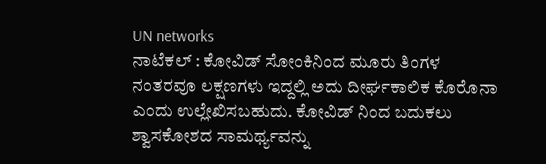UN networks
ನಾಟೆಕಲ್ : ಕೋವಿಡ್ ಸೋಂಕಿನಿಂದ ಮೂರು ತಿಂಗಳ ನಂತರವೂ ಲಕ್ಷಣಗಳು ಇದ್ದಲ್ಲಿ ಅದು ದೀರ್ಘಕಾಲಿಕ ಕೊರೊನಾ ಎಂದು ಉಲ್ಲೇಖಿಸಬಹುದು. ಕೋವಿಡ್ ನಿಂದ ಬದುಕಲು ಶ್ವಾಸಕೋಶದ ಸಾಮರ್ಥ್ಯವನ್ನು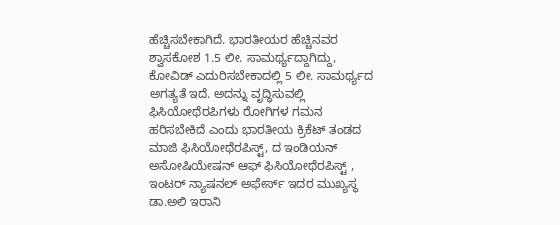ಹೆಚ್ಚಿಸಬೇಕಾಗಿದೆ. ಭಾರತೀಯರ ಹೆಚ್ಚಿನವರ ಶ್ವಾಸಕೋಶ 1.5 ಲೀ. ಸಾಮರ್ಥ್ಯದ್ದಾಗಿದ್ದು, ಕೋವಿಡ್ ಎದುರಿಸಬೇಕಾದಲ್ಲಿ 5 ಲೀ. ಸಾಮರ್ಥ್ಯದ ಅಗತ್ಯತೆ ಇದೆ. ಅದನ್ನು ವೃದ್ಧಿಸುವಲ್ಲಿ ಫಿಸಿಯೋಥೆರಪಿಗಳು ರೋಗಿಗಳ ಗಮನ ಹರಿಸಬೇಕಿದೆ ಎಂದು ಭಾರತೀಯ ಕ್ರಿಕೆಟ್ ತಂಡದ ಮಾಜಿ ಫಿಸಿಯೋಥೆರಪಿಸ್ಟ್, ದ ಇಂಡಿಯನ್ ಅಸೋಷಿಯೇಷನ್ ಆಫ್ ಫಿಸಿಯೋಥೆರಪಿಸ್ಟ್ , ಇಂಟರ್ ನ್ಯಾಷನಲ್ ಅಫೇರ್ಸ್ ಇದರ ಮುಖ್ಯಸ್ಥ ಡಾ.ಅಲಿ ಇರಾನಿ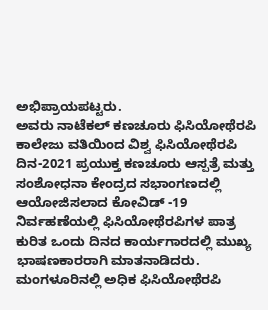ಅಭಿಪ್ರಾಯಪಟ್ಟರು.
ಅವರು ನಾಟೆಕಲ್ ಕಣಚೂರು ಫಿಸಿಯೋಥೆರಪಿ ಕಾಲೇಜು ವತಿಯಿಂದ ವಿಶ್ವ ಫಿಸಿಯೋಥೆರಪಿ ದಿನ-2021 ಪ್ರಯುಕ್ತ ಕಣಚೂರು ಆಸ್ಪತ್ರೆ ಮತ್ತು ಸಂಶೋಧನಾ ಕೇಂದ್ರದ ಸಭಾಂಗಣದಲ್ಲಿ ಆಯೋಜಿಸಲಾದ ಕೋವಿಡ್ -19 ನಿರ್ವಹಣೆಯಲ್ಲಿ ಫಿಸಿಯೋಥೆರಪಿಗಳ ಪಾತ್ರ ಕುರಿತ ಒಂದು ದಿನದ ಕಾರ್ಯಗಾರದಲ್ಲಿ ಮುಖ್ಯ ಭಾಷಣಕಾರರಾಗಿ ಮಾತನಾಡಿದರು.
ಮಂಗಳೂರಿನಲ್ಲಿ ಅಧಿಕ ಫಿಸಿಯೋಥೆರಪಿ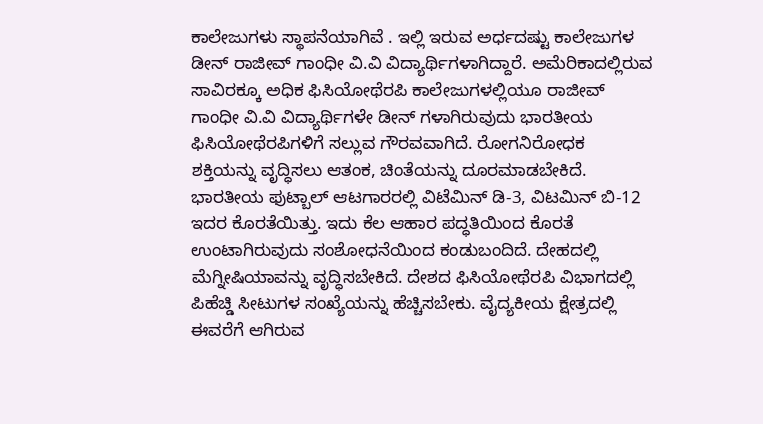ಕಾಲೇಜುಗಳು ಸ್ಥಾಪನೆಯಾಗಿವೆ . ಇಲ್ಲಿ ಇರುವ ಅರ್ಧದಷ್ಟು ಕಾಲೇಜುಗಳ ಡೀನ್ ರಾಜೀವ್ ಗಾಂಧೀ ವಿ.ವಿ ವಿದ್ಯಾರ್ಥಿಗಳಾಗಿದ್ದಾರೆ. ಅಮೆರಿಕಾದಲ್ಲಿರುವ ಸಾವಿರಕ್ಕೂ ಅಧಿಕ ಫಿಸಿಯೋಥೆರಪಿ ಕಾಲೇಜುಗಳಲ್ಲಿಯೂ ರಾಜೀವ್ ಗಾಂಧೀ ವಿ.ವಿ ವಿದ್ಯಾರ್ಥಿಗಳೇ ಡೀನ್ ಗಳಾಗಿರುವುದು ಭಾರತೀಯ ಫಿಸಿಯೋಥೆರಪಿಗಳಿಗೆ ಸಲ್ಲುವ ಗೌರವವಾಗಿದೆ. ರೋಗನಿರೋಧಕ ಶಕ್ತಿಯನ್ನು ವೃದ್ಧಿಸಲು ಆತಂಕ, ಚಿಂತೆಯನ್ನು ದೂರಮಾಡಬೇಕಿದೆ. ಭಾರತೀಯ ಫುಟ್ಬಾಲ್ ಆಟಗಾರರಲ್ಲಿ ವಿಟೆಮಿನ್ ಡಿ-3, ವಿಟಮಿನ್ ಬಿ-12 ಇದರ ಕೊರತೆಯಿತ್ತು. ಇದು ಕೆಲ ಆಹಾರ ಪದ್ಧತಿಯಿಂದ ಕೊರತೆ ಉಂಟಾಗಿರುವುದು ಸಂಶೋಧನೆಯಿಂದ ಕಂಡುಬಂದಿದೆ. ದೇಹದಲ್ಲಿ ಮೆಗ್ನೀಷಿಯಾವನ್ನು ವೃದ್ಧಿಸಬೇಕಿದೆ. ದೇಶದ ಫಿಸಿಯೋಥೆರಪಿ ವಿಭಾಗದಲ್ಲಿ ಪಿಹೆಚ್ಡಿ ಸೀಟುಗಳ ಸಂಖ್ಯೆಯನ್ನು ಹೆಚ್ಚಿಸಬೇಕು. ವೈದ್ಯಕೀಯ ಕ್ಷೇತ್ರದಲ್ಲಿ ಈವರೆಗೆ ಆಗಿರುವ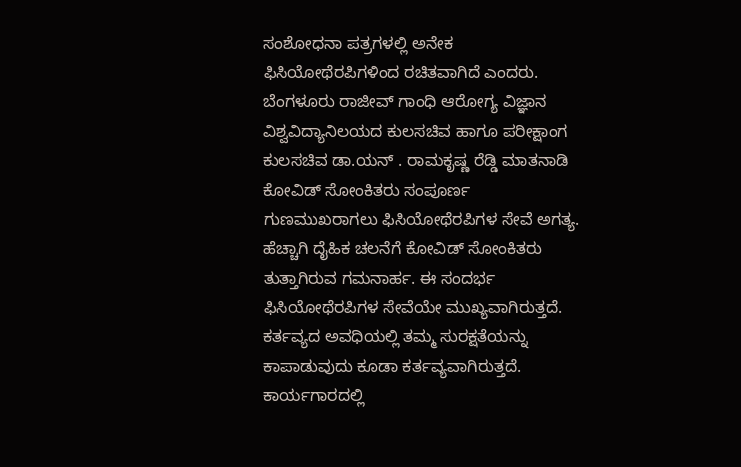ಸಂಶೋಧನಾ ಪತ್ರಗಳಲ್ಲಿ ಅನೇಕ ಫಿಸಿಯೋಥೆರಪಿಗಳಿಂದ ರಚಿತವಾಗಿದೆ ಎಂದರು.
ಬೆಂಗಳೂರು ರಾಜೀವ್ ಗಾಂಧಿ ಆರೋಗ್ಯ ವಿಜ್ಞಾನ ವಿಶ್ವವಿದ್ಯಾನಿಲಯದ ಕುಲಸಚಿವ ಹಾಗೂ ಪರೀಕ್ಷಾಂಗ ಕುಲಸಚಿವ ಡಾ.ಯನ್ . ರಾಮಕೃಷ್ಣ ರೆಡ್ಡಿ ಮಾತನಾಡಿ ಕೋವಿಡ್ ಸೋಂಕಿತರು ಸಂಪೂರ್ಣ ಗುಣಮುಖರಾಗಲು ಫಿಸಿಯೋಥೆರಪಿಗಳ ಸೇವೆ ಅಗತ್ಯ. ಹೆಚ್ಚಾಗಿ ದೈಹಿಕ ಚಲನೆಗೆ ಕೋವಿಡ್ ಸೋಂಕಿತರು ತುತ್ತಾಗಿರುವ ಗಮನಾರ್ಹ. ಈ ಸಂದರ್ಭ ಫಿಸಿಯೋಥೆರಪಿಗಳ ಸೇವೆಯೇ ಮುಖ್ಯವಾಗಿರುತ್ತದೆ. ಕರ್ತವ್ಯದ ಅವಧಿಯಲ್ಲಿ ತಮ್ಮ ಸುರಕ್ಷತೆಯನ್ನು ಕಾಪಾಡುವುದು ಕೂಡಾ ಕರ್ತವ್ಯವಾಗಿರುತ್ತದೆ. ಕಾರ್ಯಗಾರದಲ್ಲಿ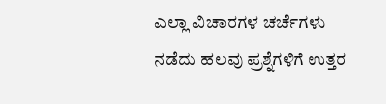ಎಲ್ಲಾ ವಿಚಾರಗಳ ಚರ್ಚೆಗಳು ನಡೆದು ಹಲವು ಪ್ರಶ್ನೆಗಳಿಗೆ ಉತ್ತರ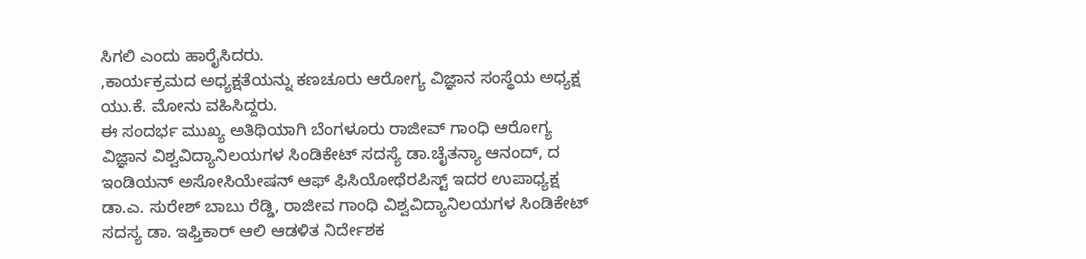ಸಿಗಲಿ ಎಂದು ಹಾರೈಸಿದರು.
,ಕಾರ್ಯಕ್ರಮದ ಅಧ್ಯಕ್ಷತೆಯನ್ನು ಕಣಚೂರು ಆರೋಗ್ಯ ವಿಜ್ಞಾನ ಸಂಸ್ಥೆಯ ಅಧ್ಯಕ್ಷ ಯು.ಕೆ. ಮೋನು ವಹಿಸಿದ್ದರು.
ಈ ಸಂದರ್ಭ ಮುಖ್ಯ ಅತಿಥಿಯಾಗಿ ಬೆಂಗಳೂರು ರಾಜೀವ್ ಗಾಂಧಿ ಆರೋಗ್ಯ ವಿಜ್ಞಾನ ವಿಶ್ವವಿದ್ಯಾನಿಲಯಗಳ ಸಿಂಡಿಕೇಟ್ ಸದಸ್ಯೆ ಡಾ.ಚೈತನ್ಯಾ ಆನಂದ್, ದ ಇಂಡಿಯನ್ ಅಸೋಸಿಯೇಷನ್ ಆಫ್ ಫಿಸಿಯೋಥೆರಪಿಸ್ಟ್ ಇದರ ಉಪಾಧ್ಯಕ್ಷ ಡಾ.ಎ. ಸುರೇಶ್ ಬಾಬು ರೆಡ್ಡಿ, ರಾಜೀವ ಗಾಂಧಿ ವಿಶ್ವವಿದ್ಯಾನಿಲಯಗಳ ಸಿಂಡಿಕೇಟ್ ಸದಸ್ಯ ಡಾ. ಇಫ್ತಿಕಾರ್ ಆಲಿ ಆಡಳಿತ ನಿರ್ದೇಶಕ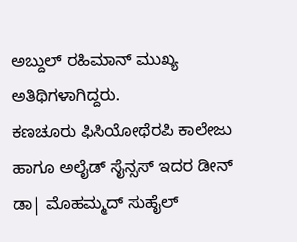ಅಬ್ದುಲ್ ರಹಿಮಾನ್ ಮುಖ್ಯ ಅತಿಥಿಗಳಾಗಿದ್ದರು.
ಕಣಚೂರು ಫಿಸಿಯೋಥೆರಪಿ ಕಾಲೇಜು ಹಾಗೂ ಅಲೈಡ್ ಸೈನ್ಸಸ್ ಇದರ ಡೀನ್ ಡಾ| ಮೊಹಮ್ಮದ್ ಸುಹೈಲ್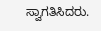ಸ್ವಾಗತಿಸಿದರು.